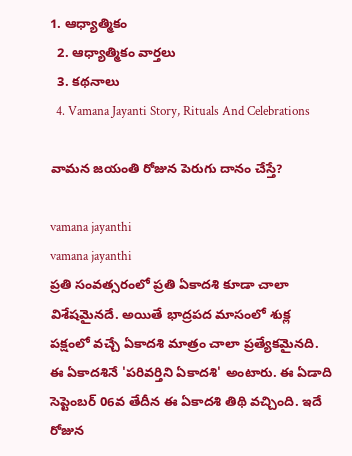1. ఆధ్యాత్మికం
  2. ఆధ్యాత్మికం వార్తలు
  3. కథనాలు
  4. Vamana Jayanti Story, Rituals And Celebrations

వామన జయంతి రోజున పెరుగు దానం చేస్తే?

vamana jayanthi
vamana jayanthi
ప్రతి సంవత్సరంలో ప్రతి ఏకాదశి కూడా చాలా విశేషమైనదే. అయితే భాద్రపద మాసంలో శుక్ల పక్షంలో వచ్చే ఏకాదశి మాత్రం చాలా ప్రత్యేకమైనది. ఈ ఏకాదశినే 'పరివర్తిని ఏకాదశి' అంటారు. ఈ ఏడాది సెప్టెంబర్ 06వ తేదీన ఈ ఏకాదశి తిథి వచ్చింది. ఇదే రోజున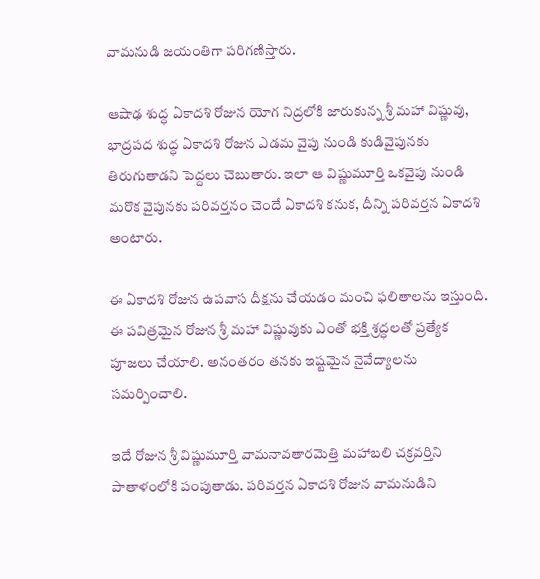వామనుడి జయంతిగా పరిగణిస్తారు.

ఆషాఢ శుద్ధ ఏకాదశి రోజున యోగ నిద్రలోకి జారుకున్న శ్రీ మహా విష్ణువు, భాద్రపద శుద్ధ ఏకాదశి రోజున ఎడమ వైపు నుండి కుడివైపునకు తిరుగుతాడని పెద్దలు చెబుతారు. ఇలా ఆ విష్ణుమూర్తి ఒకవైపు నుండి మరొక వైపునకు పరివర్తనం చెందే ఏకాదశి కనుక, దీన్ని పరివర్తన ఏకాదశి అంటారు.

ఈ ఏకాదశి రోజున ఉపవాస దీక్షను చేయడం మంచి ఫలితాలను ఇస్తుంది. ఈ పవిత్రమైన రోజున శ్రీ మహా విష్ణువుకు ఎంతో భక్తి శ్రద్ధలతో ప్రత్యేక పూజలు చేయాలి. అనంతరం తనకు ఇష్టమైన నైవేద్యాలను సమర్పించాలి.

ఇదే రోజున శ్రీ విష్ణుమూర్తి వామనావతారమెత్తి మహాబలి చక్రవర్తిని పాతాళంలోకి పంపుతాడు. పరివర్తన ఏకాదశి రోజున వామనుడిని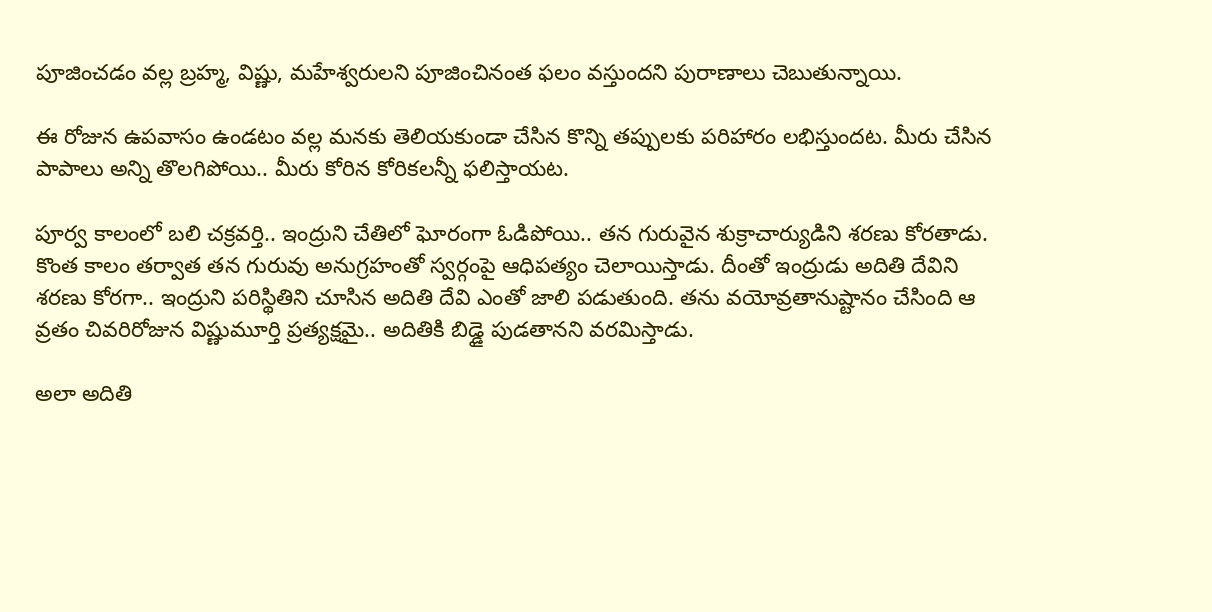పూజించడం వల్ల బ్రహ్మ, విష్ణు, మహేశ్వరులని పూజించినంత ఫలం వస్తుందని పురాణాలు చెబుతున్నాయి.

ఈ రోజున ఉపవాసం ఉండటం వల్ల మనకు తెలియకుండా చేసిన కొన్ని తప్పులకు పరిహారం లభిస్తుందట. మీరు చేసిన పాపాలు అన్ని తొలగిపోయి.. మీరు కోరిన కోరికలన్నీ ఫలిస్తాయట.

పూర్వ కాలంలో బలి చక్రవర్తి.. ఇంద్రుని చేతిలో ఘోరంగా ఓడిపోయి.. తన గురువైన శుక్రాచార్యుడిని శరణు కోరతాడు. కొంత కాలం తర్వాత తన గురువు అనుగ్రహంతో స్వర్గంపై ఆధిపత్యం చెలాయిస్తాడు. దీంతో ఇంద్రుడు అదితి దేవిని శరణు కోరగా.. ఇంద్రుని పరిస్థితిని చూసిన అదితి దేవి ఎంతో జాలి పడుతుంది. తను వయోవ్రతానుష్టానం చేసింది ఆ వ్రతం చివరిరోజున విష్ణుమూర్తి ప్రత్యక్షమై.. అదితికి బిడ్డై పుడతానని వరమిస్తాడు.

అలా అదితి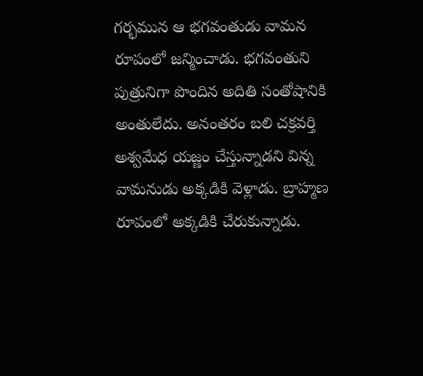గర్భమున ఆ భగవంతుడు వామన రూపంలో జన్మించాడు. భగవంతుని పుత్రునిగా పొందిన అదితి సంతోషానికి అంతులేదు. అనంతరం బలి చక్రవర్తి అశ్వమేధ యజ్ణం చేస్తున్నాడని విన్న వామనుడు అక్కడికి వెళ్లాడు. బ్రాహ్మణ రూపంలో అక్కడికి చేరుకున్నాడు.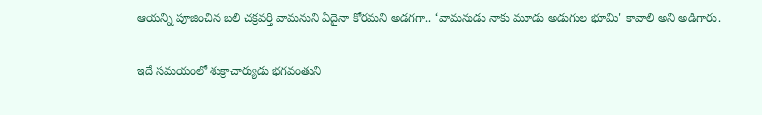ఆయన్ని పూజించిన బలి చక్రవర్తి వామనుని ఏదైనా కోరమని అడగగా.. ‘వామనుడు నాకు మూడు అడుగుల భూమి' కావాలి అని అడిగారు.

ఇదే సమయంలో శుక్రాచార్యుడు భగవంతుని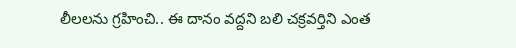లీలలను గ్రహించి.. ఈ దానం వద్దని బలి చక్రవర్తిని ఎంత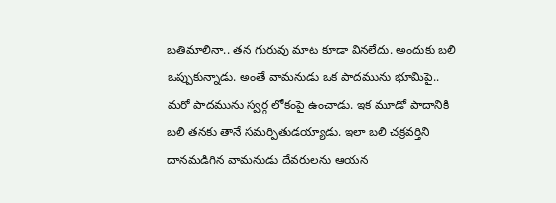బతిమాలినా.. తన గురువు మాట కూడా వినలేదు. అందుకు బలి ఒప్పుకున్నాడు. అంతే వామనుడు ఒక పాదమును భూమిపై.. మరో పాదమును స్వర్గ లోకంపై ఉంచాడు. ఇక మూడో పాదానికి బలి తనకు తానే సమర్పితుడయ్యాడు. ఇలా బలి చక్రవర్తిని దానమడిగిన వామనుడు దేవరులను ఆయన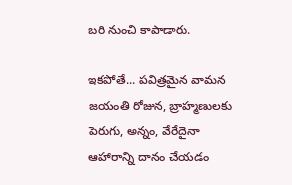బరి నుంచి కాపాడారు.

ఇకపోతే... పవిత్రమైన వామన జయంతి రోజున, బ్రాహ్మణులకు పెరుగు, అన్నం, వేరేదైనా ఆహారాన్ని దానం చేయడం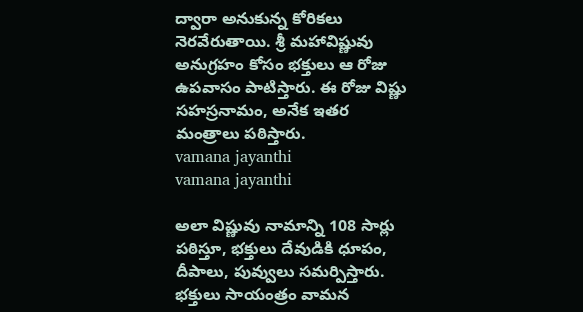ద్వారా అనుకున్న కోరికలు నెరవేరుతాయి. శ్రీ మహావిష్ణువు అనుగ్రహం కోసం భక్తులు ఆ రోజు ఉపవాసం పాటిస్తారు. ఈ రోజు విష్ణు సహస్రనామం, అనేక ఇతర మంత్రాలు పఠిస్తారు.
vamana jayanthi
vamana jayanthi

అలా విష్ణువు నామాన్ని 108 సార్లు పఠిస్తూ, భక్తులు దేవుడికి ధూపం, దీపాలు, పువ్వులు సమర్పిస్తారు. భక్తులు సాయంత్రం వామన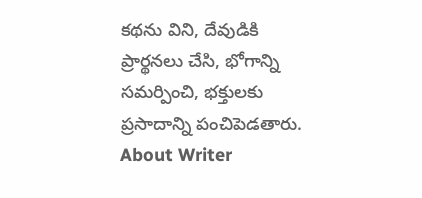కథను విని, దేవుడికి ప్రార్థనలు చేసి, భోగాన్ని సమర్పించి, భక్తులకు ప్రసాదాన్ని పంచిపెడతారు.
About Writer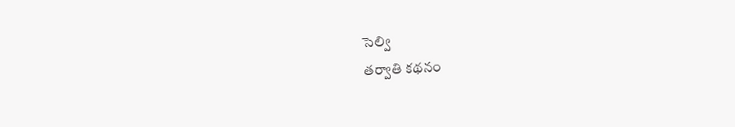సెల్వి
తర్వాతి కథనం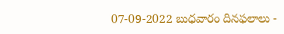07-09-2022 బుధవారం దినఫలాలు -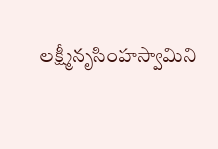లక్ష్మీనృసింహస్వామిని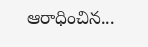ఆరాధించిన...